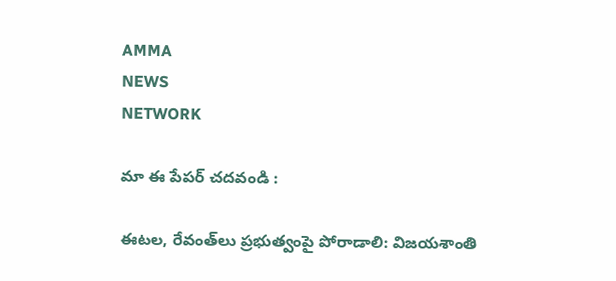AMMA
NEWS
NETWORK

మా ఈ పేపర్ చదవండి :

ఈటల, రేవంత్‌లు ప్రభుత్వంపై పోరాడాలి: విజయశాంతి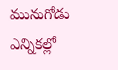మునుగోడు ఎన్నికల్లో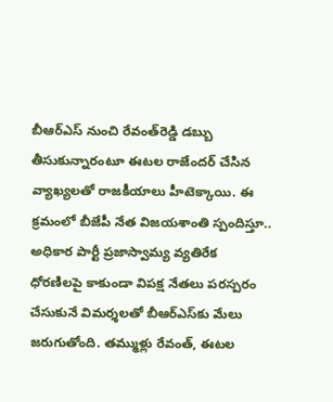బీఆర్‌ఎస్‌ నుంచి రేవంత్‌రెడ్డి డబ్బు తీసుకున్నారంటూ ఈటల రాజేందర్‌ చేసిన వ్యాఖ్యలతో రాజకీయాలు హీటెక్కాయి. ఈ క్రమంలో బీజేపీ నేత విజయశాంతి స్పందిస్తూ.. అధికార పార్టీ ప్రజాస్వామ్య వ్యతిరేక ధోరణిలపై కాకుండా విపక్ష నేతలు పరస్పరం చేసుకునే విమర్శలతో బీఆర్‌ఎస్‌కు మేలు జరుగుతోంది. తమ్ముళ్లు రేవంత్‌, ఈటల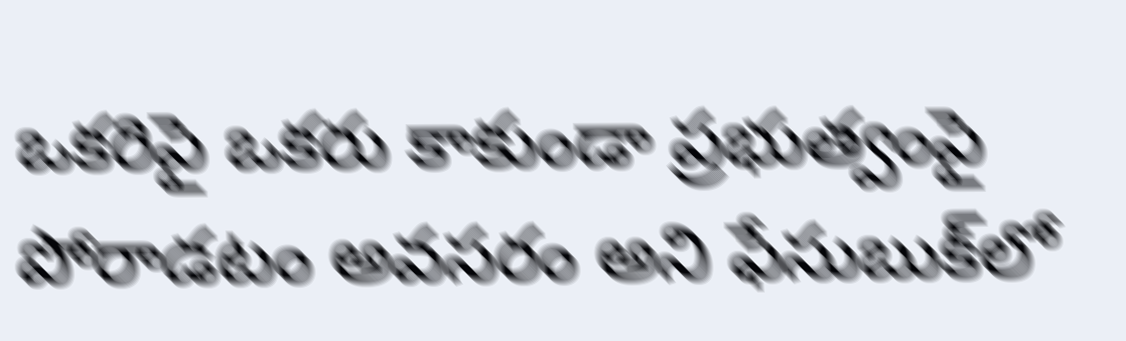ఒకరిపై ఒకరు కాకుండా ప్రభుత్వంపై పోరాడటం అవసరం అని ఫేసుబుక్‌లో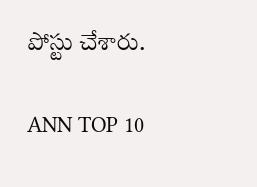పోస్టు చేశారు.

ANN TOP 10